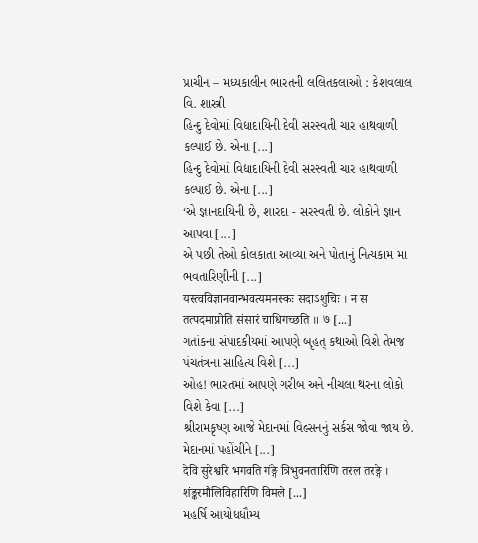પ્રાચીન – મધ્યકાલીન ભારતની લલિતકલાઓ : કેશવલાલ વિ. શાસ્ત્રી
હિન્દુ દેવોમાં વિદ્યાદાયિની દેવી સરસ્વતી ચાર હાથવાળી કલ્પાઈ છે. એના [...]
હિન્દુ દેવોમાં વિદ્યાદાયિની દેવી સરસ્વતી ચાર હાથવાળી કલ્પાઈ છે. એના [...]
‘એ જ્ઞાનદાયિની છે, શારદા - સરસ્વતી છે. લોકોને જ્ઞાન આપવા [...]
એ પછી તેઓ કોલકાતા આવ્યા અને પોતાનું નિત્યકામ મા ભવતારિણીની [...]
यस्त्वविज्ञानवान्भवत्यमनस्कः सदाऽशुचिः । न स तत्पदमाप्नोति संसारं चाधिगच्छति ॥ ७ [...]
ગતાંકના સંપાદકીયમાં આપણે બૃહત્ કથાઓ વિશે તેમજ પંચતંત્રના સાહિત્ય વિશે [...]
ઓહ! ભારતમાં આપણે ગરીબ અને નીચલા થરના લોકો વિશે કેવા [...]
શ્રીરામકૃષ્ણ આજે મેદાનમાં વિલ્સનનું સર્કસ જોવા જાય છે. મેદાનમાં પહોંચીને [...]
देवि सुरेश्वरि भगवति गंङ्गे त्रिभुवनतारिणि तरल तरङ्गे । शंङ्करमौलिविहारिणि विमले [...]
મહર્ષિ આયોધધૌમ્ય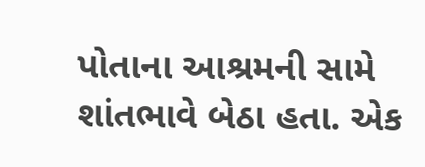પોતાના આશ્રમની સામે શાંતભાવે બેઠા હતા. એક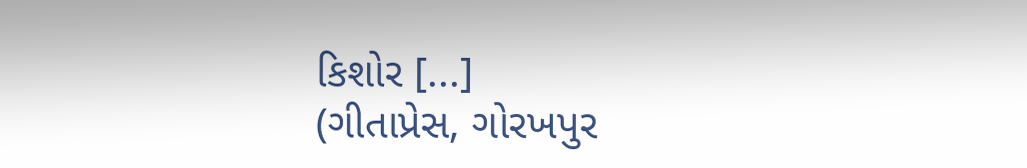કિશોર [...]
(ગીતાપ્રેસ, ગોરખપુર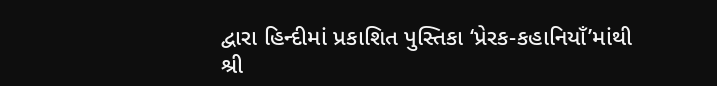દ્વારા હિન્દીમાં પ્રકાશિત પુસ્તિકા ‘પ્રેરક-કહાનિયાઁ’માંથી શ્રી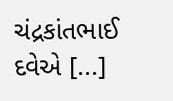ચંદ્રકાંતભાઈ દવેએ [...]